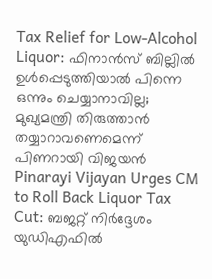Tax Relief for Low-Alcohol Liquor: ഫിനാൻസ് ബില്ലിൽ ഉൾപ്പെടുത്തിയാൽ പിന്നെ ഒന്നും ചെയ്യാനാവില്ല; മുഖ്യമന്ത്രി തിരുത്താൻ തയ്യാറാവണെമെന്ന് പിണറായി വിജയൻ
Pinarayi Vijayan Urges CM to Roll Back Liquor Tax Cut: ബജറ്റ് നിർദ്ദേശം യുഡിഎഫിൽ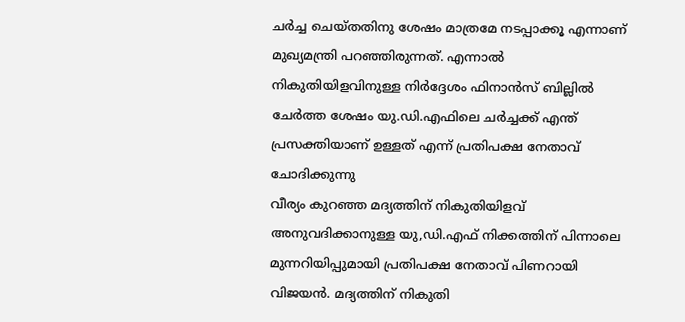ചർച്ച ചെയ്തതിനു ശേഷം മാത്രമേ നടപ്പാക്കൂ എന്നാണ് മുഖ്യമന്ത്രി പറഞ്ഞിരുന്നത്. എന്നാൽ നികുതിയിളവിനുള്ള നിർദ്ദേശം ഫിനാൻസ് ബില്ലിൽ ചേർത്ത ശേഷം യു.ഡി.എഫിലെ ചർച്ചക്ക് എന്ത് പ്രസക്തിയാണ് ഉള്ളത് എന്ന് പ്രതിപക്ഷ നേതാവ് ചോദിക്കുന്നു
വീര്യം കുറഞ്ഞ മദ്യത്തിന് നികുതിയിളവ് അനുവദിക്കാനുള്ള യു,ഡി.എഫ് നിക്കത്തിന് പിന്നാലെ മുന്നറിയിപ്പുമായി പ്രതിപക്ഷ നേതാവ് പിണറായി വിജയൻ. മദ്യത്തിന് നികുതി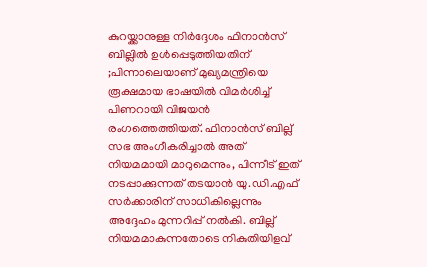കുറയ്ക്കാനുള്ള നിർദ്ദേശം ഫിനാൻസ് ബില്ലിൽ ഉൾപ്പെടുത്തിയതിന് ;പിന്നാലെയാണ് മുഖ്യമന്ത്രിയെ രൂക്ഷമായ ഭാഷയിൽ വിമർശിച്ച് പിണറായി വിജയൻ രംഗത്തെത്തിയത്. ഫിനാൻസ് ബില്ല് സഭ അംഗീകരിച്ചാൽ അത് നിയമമായി മാറുമെന്നും, പിന്നീട് ഇത് നടപ്പാക്കുന്നത് തടയാൻ യു.ഡി.എഫ് സർക്കാരിന് സാധികില്ലെന്നും അദ്ദേഹം മുന്നറിപ്പ് നൽകി. ബില്ല് നിയമമാകുന്നതോടെ നികുതിയിളവ്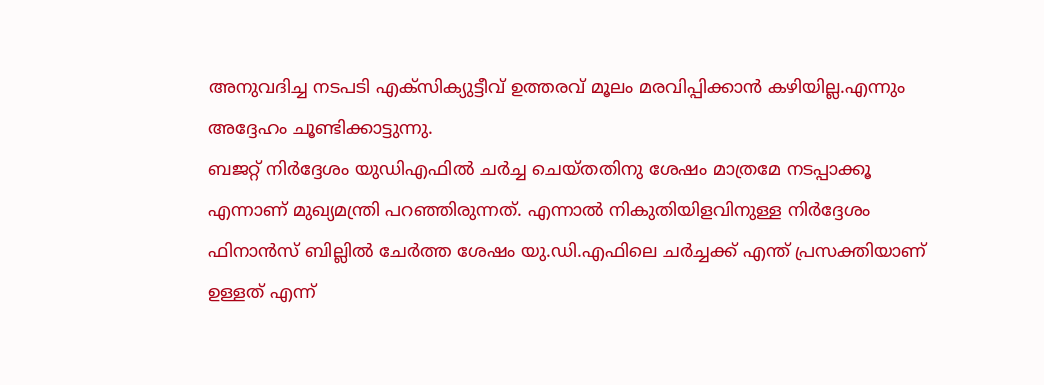അനുവദിച്ച നടപടി എക്സിക്യുട്ടീവ് ഉത്തരവ് മൂലം മരവിപ്പിക്കാൻ കഴിയില്ല.എന്നും അദ്ദേഹം ചൂണ്ടിക്കാട്ടുന്നു.
ബജറ്റ് നിർദ്ദേശം യുഡിഎഫിൽ ചർച്ച ചെയ്തതിനു ശേഷം മാത്രമേ നടപ്പാക്കൂ എന്നാണ് മുഖ്യമന്ത്രി പറഞ്ഞിരുന്നത്. എന്നാൽ നികുതിയിളവിനുള്ള നിർദ്ദേശം ഫിനാൻസ് ബില്ലിൽ ചേർത്ത ശേഷം യു.ഡി.എഫിലെ ചർച്ചക്ക് എന്ത് പ്രസക്തിയാണ് ഉള്ളത് എന്ന്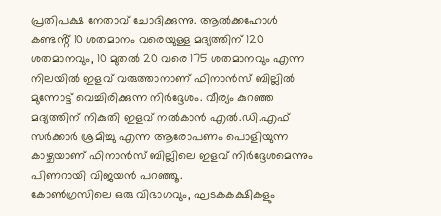പ്രതിപക്ഷ നേതാവ് ചോദിക്കുന്നു. ആൽക്കഹോൾ കണ്ടൻ്റ് 10 ശതമാനം വരെയുള്ള മദ്യത്തിന് 120 ശതമാനവും, 10 മുതൽ 20 വരെ 175 ശതമാനവും എന്ന നിലയിൽ ഇളവ് വരുത്താനാണ് ഫിനാൻസ് ബില്ലിൽ മുന്നോട്ട് വെച്ചിരിക്കുന്ന നിർദ്ദേശം. വീര്യം കുറഞ്ഞ മദ്യത്തിന് നികുതി ഇളവ് നൽകാൻ എൽ.ഡി.എഫ് സർക്കാർ ശ്രമിച്ചു എന്ന ആരോപണം പൊളിയുന്ന കാഴ്ചയാണ് ഫിനാൻസ് ബില്ലിലെ ഇളവ് നിർദ്ദേശമെന്നും പിണറായി വിജയൻ പറഞ്ഞൂ.
കോൺഗ്രസിലെ ഒരു വിഭാഗവും, ഘടകകക്ഷികളും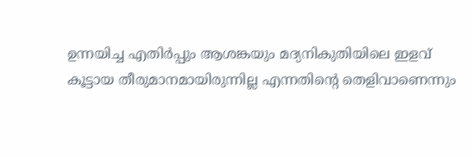ഉന്നയിച്ച എതിർപ്പും ആശങ്കയും മദ്യനികുതിയിലെ ഇളവ് കൂട്ടായ തീരുമാനമായിരുന്നില്ല എന്നതിൻ്റെ തെളിവാണെന്നും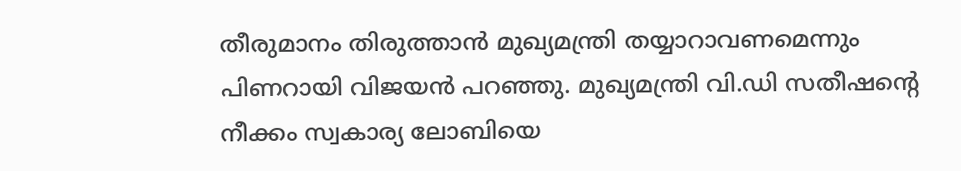തീരുമാനം തിരുത്താൻ മുഖ്യമന്ത്രി തയ്യാറാവണമെന്നും പിണറായി വിജയൻ പറഞ്ഞു. മുഖ്യമന്ത്രി വി.ഡി സതീഷൻ്റെ നീക്കം സ്വകാര്യ ലോബിയെ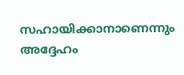സഹായിക്കാനാണെന്നും അദ്ദേഹം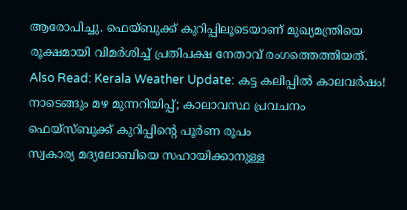ആരോപിച്ചു. ഫെയ്ബുക്ക് കുറിപ്പിലൂടെയാണ് മുഖ്യമന്ത്രിയെ രൂക്ഷമായി വിമർശിച്ച് പ്രതിപക്ഷ നേതാവ് രംഗത്തെത്തിയത്.
Also Read: Kerala Weather Update: കട്ട കലിപ്പിൽ കാലവർഷം! നാടെങ്ങും മഴ മുന്നറിയിപ്പ്; കാലാവസ്ഥ പ്രവചനം
ഫെയ്സ്ബുക്ക് കുറിപ്പിൻ്റെ പൂർണ രൂപം
സ്വകാര്യ മദ്യലോബിയെ സഹായിക്കാനുള്ള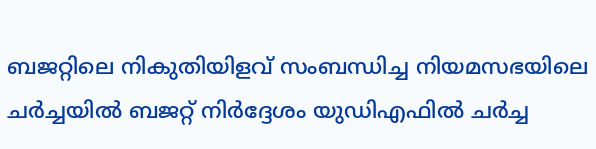ബജറ്റിലെ നികുതിയിളവ് സംബന്ധിച്ച നിയമസഭയിലെ ചർച്ചയിൽ ബജറ്റ് നിർദ്ദേശം യുഡിഎഫിൽ ചർച്ച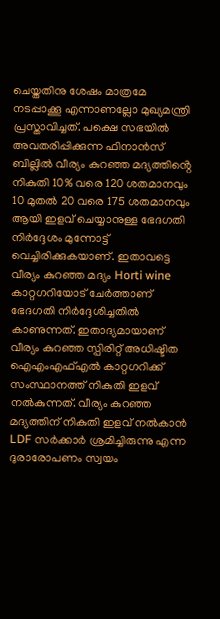ചെയ്തതിനു ശേഷം മാത്രമേ നടപ്പാക്കൂ എന്നാണല്ലോ മുഖ്യമന്ത്രി പ്രസ്താവിച്ചത്. പക്ഷെ സഭയിൽ അവതരിപ്പിക്കുന്ന ഫിനാൻസ് ബില്ലിൽ വീര്യം കുറഞ്ഞ മദ്യത്തിൻ്റെ നികുതി 10% വരെ 120 ശതമാനവും 10 മുതൽ 20 വരെ 175 ശതമാനവും ആയി ഇളവ് ചെയ്യാനുള്ള ഭേദഗതി നിർദ്ദേശം മുന്നോട്ട് വെച്ചിരിക്കുകയാണ്. ഇതാവട്ടെ വീര്യം കുറഞ്ഞ മദ്യം Horti wine കാറ്റഗറിയോട് ചേർത്താണ് ഭേദഗതി നിർദ്ദേശിച്ചതിൽ കാണുന്നത്. ഇതാദ്യമായാണ് വീര്യം കുറഞ്ഞ സ്പിരിറ്റ് അധിഷ്ടിത ഐഎംഎഫ്എൽ കാറ്റഗറിക്ക് സംസ്ഥാനത്ത് നികുതി ഇളവ് നൽകുന്നത്. വീര്യം കുറഞ്ഞ മദ്യത്തിന് നികുതി ഇളവ് നൽകാൻ LDF സർക്കാർ ശ്രമിച്ചിരുന്നു എന്ന ദുരാരോപണം സ്വയം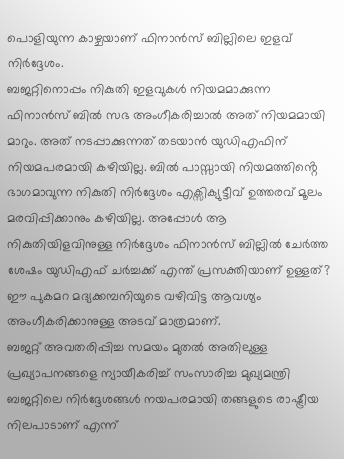പൊളിയുന്ന കാഴ്ചയാണ് ഫിനാൻസ് ബില്ലിലെ ഇളവ് നിർദ്ദേശം.
ബജറ്റിനൊപ്പം നികുതി ഇളവുകൾ നിയമമാക്കുന്ന ഫിനാൻസ് ബിൽ സഭ അംഗീകരിച്ചാൽ അത് നിയമമായി മാറും. അത് നടപ്പാക്കുന്നത് തടയാൻ യുഡിഎഫിന് നിയമപരമായി കഴിയില്ല. ബിൽ പാസ്സായി നിയമത്തിൻ്റെ ഭാഗമാവുന്ന നികുതി നിർദ്ദേശം എക്സിക്യുട്ടീവ് ഉത്തരവ് മൂലം മരവിപ്പിക്കാനും കഴിയില്ല. അപ്പോൾ ആ നികുതിയിളവിനുള്ള നിർദ്ദേശം ഫിനാൻസ് ബില്ലിൽ ചേർത്ത ശേഷം യുഡിഎഫ് ചർച്ചക്ക് എന്ത് പ്രസക്തിയാണ് ഉള്ളത്? ഈ പുകമറ മദ്യക്കമ്പനിയുടെ വഴിവിട്ട ആവശ്യം അംഗീകരിക്കാനുള്ള അടവ് മാത്രമാണ്.
ബജറ്റ് അവതരിപ്പിച്ച സമയം മുതൽ അതിലുള്ള പ്രഖ്യാപനങ്ങളെ ന്യായീകരിച്ച് സംസാരിച്ച മുഖ്യമന്ത്രി ബജറ്റിലെ നിർദ്ദേശങ്ങൾ നയപരമായി തങ്ങളുടെ രാഷ്ട്രീയ നിലപാടാണ് എന്ന്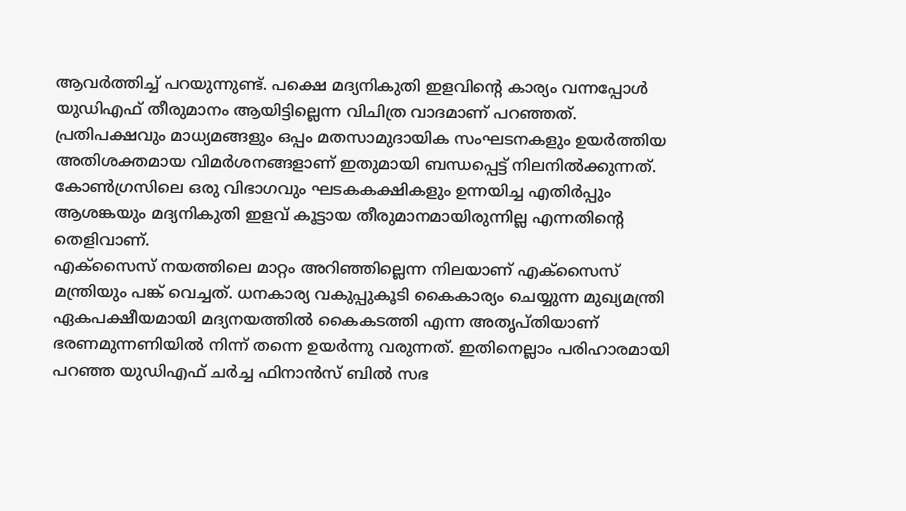ആവർത്തിച്ച് പറയുന്നുണ്ട്. പക്ഷെ മദ്യനികുതി ഇളവിൻ്റെ കാര്യം വന്നപ്പോൾ യുഡിഎഫ് തീരുമാനം ആയിട്ടില്ലെന്ന വിചിത്ര വാദമാണ് പറഞ്ഞത്. പ്രതിപക്ഷവും മാധ്യമങ്ങളും ഒപ്പം മതസാമുദായിക സംഘടനകളും ഉയർത്തിയ അതിശക്തമായ വിമർശനങ്ങളാണ് ഇതുമായി ബന്ധപ്പെട്ട് നിലനിൽക്കുന്നത്. കോൺഗ്രസിലെ ഒരു വിഭാഗവും ഘടകകക്ഷികളും ഉന്നയിച്ച എതിർപ്പും ആശങ്കയും മദ്യനികുതി ഇളവ് കൂട്ടായ തീരുമാനമായിരുന്നില്ല എന്നതിൻ്റെ തെളിവാണ്.
എക്സൈസ് നയത്തിലെ മാറ്റം അറിഞ്ഞില്ലെന്ന നിലയാണ് എക്സൈസ് മന്ത്രിയും പങ്ക് വെച്ചത്. ധനകാര്യ വകുപ്പുകൂടി കൈകാര്യം ചെയ്യുന്ന മുഖ്യമന്ത്രി ഏകപക്ഷീയമായി മദ്യനയത്തിൽ കൈകടത്തി എന്ന അതൃപ്തിയാണ് ഭരണമുന്നണിയിൽ നിന്ന് തന്നെ ഉയർന്നു വരുന്നത്. ഇതിനെല്ലാം പരിഹാരമായി പറഞ്ഞ യുഡിഎഫ് ചർച്ച ഫിനാൻസ് ബിൽ സഭ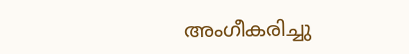അംഗീകരിച്ചു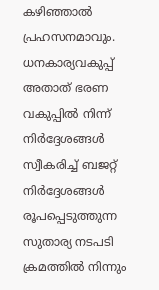കഴിഞ്ഞാൽ പ്രഹസനമാവും. ധനകാര്യവകുപ്പ് അതാത് ഭരണ വകുപ്പിൽ നിന്ന് നിർദ്ദേശങ്ങൾ സ്വീകരിച്ച് ബജറ്റ് നിർദ്ദേശങ്ങൾ രൂപപ്പെടുത്തുന്ന സുതാര്യ നടപടി ക്രമത്തിൽ നിന്നും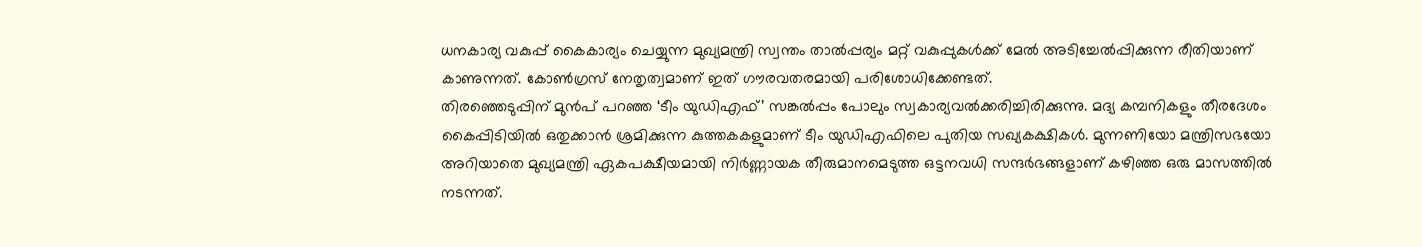ധനകാര്യ വകുപ്പ് കൈകാര്യം ചെയ്യുന്ന മുഖ്യമന്ത്രി സ്വന്തം താൽപ്പര്യം മറ്റ് വകുപ്പുകൾക്ക് മേൽ അടിച്ചേൽപ്പിക്കുന്ന രീതിയാണ് കാണുന്നത്. കോൺഗ്രസ് നേതൃത്വമാണ് ഇത് ഗൗരവതരമായി പരിശോധിക്കേണ്ടത്.
തിരഞ്ഞെടുപ്പിന് മുൻപ് പറഞ്ഞ ‘ടീം യുഡിഎഫ്’ സങ്കൽപ്പം പോലും സ്വകാര്യവൽക്കരിച്ചിരിക്കുന്നു. മദ്യ കമ്പനികളും തീരദേശം കൈപ്പിടിയിൽ ഒതുക്കാൻ ശ്രമിക്കുന്ന കുത്തകകളുമാണ് ടീം യുഡിഎഫിലെ പുതിയ സഖ്യകക്ഷികൾ. മുന്നണിയോ മന്ത്രിസഭയോ അറിയാതെ മുഖ്യമന്ത്രി ഏകപക്ഷീയമായി നിർണ്ണായക തീരുമാനമെടുത്ത ഒട്ടനവധി സന്ദർഭങ്ങളാണ് കഴിഞ്ഞ ഒരു മാസത്തിൽ നടന്നത്.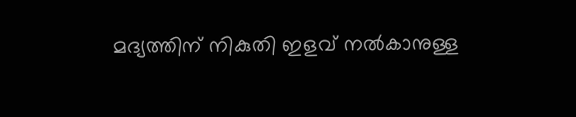മദ്യത്തിന് നികുതി ഇളവ് നൽകാനുള്ള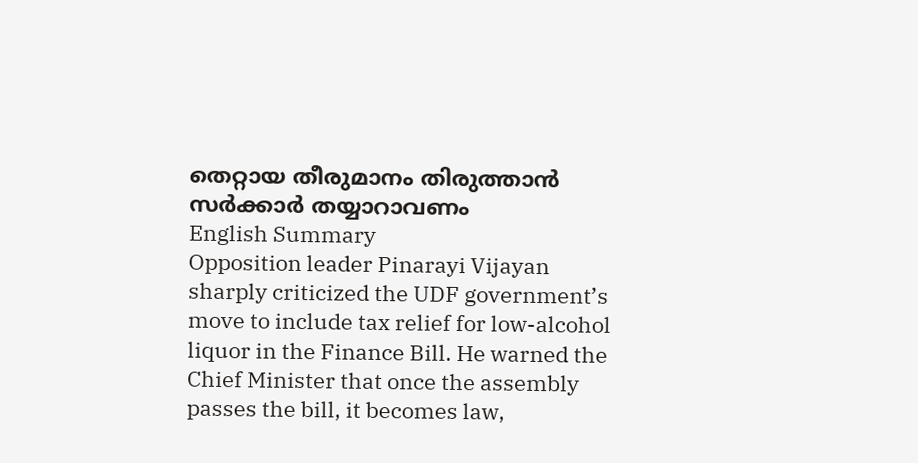തെറ്റായ തീരുമാനം തിരുത്താൻ സർക്കാർ തയ്യാറാവണം
English Summary
Opposition leader Pinarayi Vijayan sharply criticized the UDF government’s move to include tax relief for low-alcohol liquor in the Finance Bill. He warned the Chief Minister that once the assembly passes the bill, it becomes law,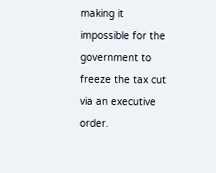making it impossible for the government to freeze the tax cut via an executive order.